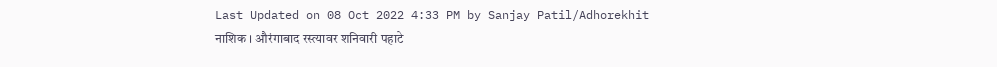Last Updated on 08 Oct 2022 4:33 PM by Sanjay Patil/Adhorekhit
नाशिक । औरंगाबाद रस्त्यावर शनिवारी पहाटे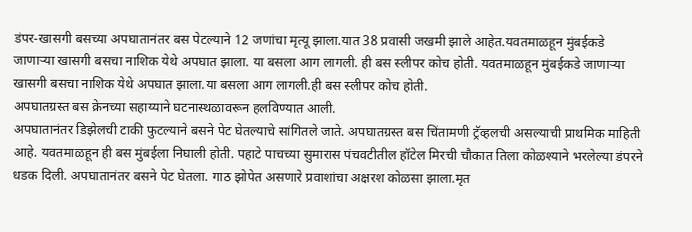डंपर-खासगी बसच्या अपघातानंतर बस पेटल्याने 12 जणांचा मृत्यू झाला.यात 38 प्रवासी जखमी झाले आहेत.यवतमाळहून मुंबईकडे जाणाऱ्या खासगी बसचा नाशिक येथे अपघात झाला. या बसला आग लागली. ही बस स्लीपर कोच होती. यवतमाळहून मुंबईकडे जाणाऱ्या खासगी बसचा नाशिक येथे अपघात झाला.या बसला आग लागली.ही बस स्लीपर कोच होती.
अपघातग्रस्त बस क्रेनच्या सहाय्याने घटनास्थळावरून हलविण्यात आली.
अपघातानंतर डिझेलची टाकी फुटल्याने बसने पेट घेतल्याचे सांगितले जाते. अपघातग्रस्त बस चिंतामणी ट्रॅव्हलची असल्याची प्राथमिक माहिती आहे. यवतमाळहून ही बस मुंबईला निघाली होती. पहाटे पाचच्या सुमारास पंचवटीतील हॉटेल मिरची चौकात तिला कोळश्याने भरलेल्या डंपरने धडक दिली. अपघातानंतर बसने पेट घेतला. गाठ झोपेत असणारे प्रवाशांचा अक्षरश कोळसा झाला.मृत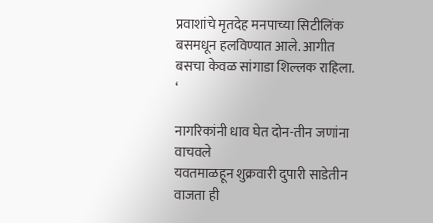प्रवाशांचे मृतदेह मनपाच्या सिटीलिंक बसमधून हलविण्यात आले. आगीत बसचा केवळ सांगाडा शिल्लक राहिला.
‘

नागरिकांनी धाव घेत दोन-तीन जणांना वाचवले
यवतमाळहून शुक्रवारी दुपारी साडेतीन वाजता ही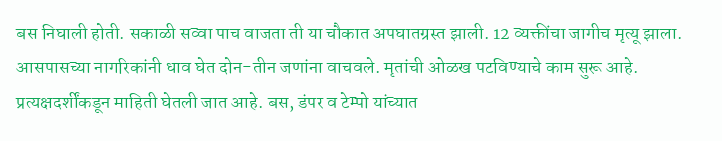बस निघाली होती. सकाळी सव्वा पाच वाजता ती या चौकात अपघातग्रस्त झाली. 12 व्यक्तींचा जागीच मृत्यू झाला. आसपासच्या नागरिकांनी धाव घेत दोन-तीन जणांना वाचवले. मृतांची ओळख पटविण्याचे काम सुरू आहे. प्रत्यक्षदर्शींकडून माहिती घेतली जात आहे. बस, डंपर व टेम्पो यांच्यात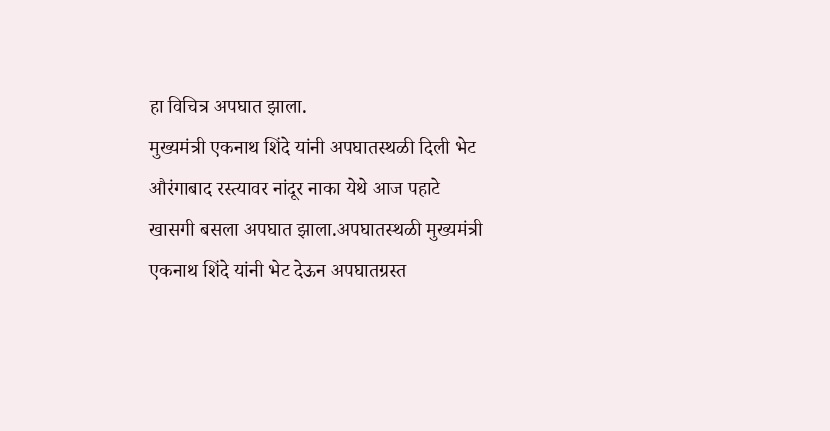हा विचित्र अपघात झाला.
मुख्यमंत्री एकनाथ शिंदे यांनी अपघातस्थळी दिली भेट
औरंगाबाद रस्त्यावर नांदूर नाका येथे आज पहाटे खासगी बसला अपघात झाला.अपघातस्थळी मुख्यमंत्री एकनाथ शिंदे यांनी भेट देऊन अपघातग्रस्त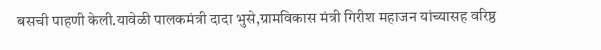बसची पाहणी केली.यावेळी पालकमंत्री दादा भुसे,ग्रामविकास मंत्री गिरीश महाजन यांच्यासह वरिष्ठ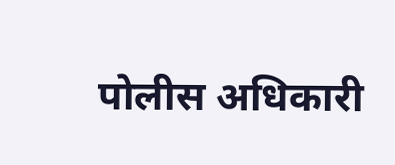पोलीस अधिकारी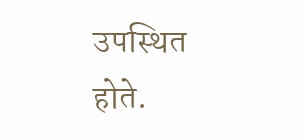उपस्थित होते.